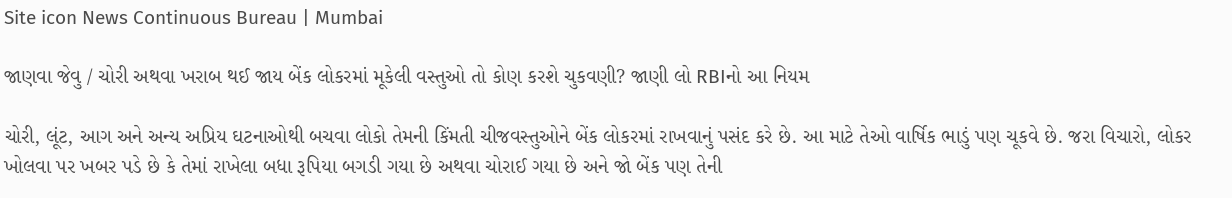Site icon News Continuous Bureau | Mumbai

જાણવા જેવુ / ચોરી અથવા ખરાબ થઈ જાય બેંક લોકરમાં મૂકેલી વસ્તુઓ તો કોણ કરશે ચુકવણી? જાણી લો RBIનો આ નિયમ

ચોરી, લૂંટ, આગ અને અન્ય અપ્રિય ઘટનાઓથી બચવા લોકો તેમની કિંમતી ચીજવસ્તુઓને બેંક લોકરમાં રાખવાનું પસંદ કરે છે. આ માટે તેઓ વાર્ષિક ભાડું પણ ચૂકવે છે. જરા વિચારો, લોકર ખોલવા પર ખબર પડે છે કે તેમાં રાખેલા બધા રૂપિયા બગડી ગયા છે અથવા ચોરાઈ ગયા છે અને જો બેંક પણ તેની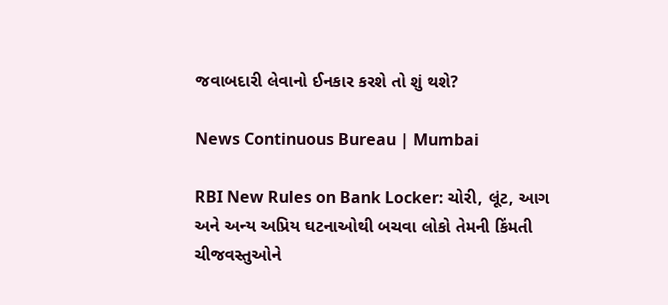જવાબદારી લેવાનો ઈનકાર કરશે તો શું થશે?

News Continuous Bureau | Mumbai

RBI New Rules on Bank Locker: ચોરી, લૂંટ, આગ અને અન્ય અપ્રિય ઘટનાઓથી બચવા લોકો તેમની કિંમતી ચીજવસ્તુઓને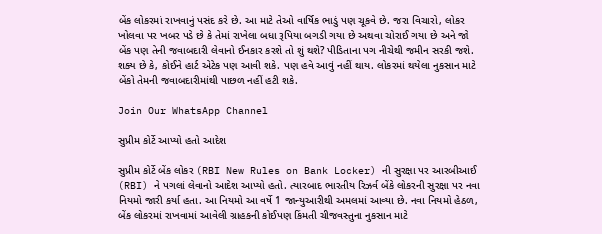બેંક લોકરમાં રાખવાનું પસંદ કરે છે. આ માટે તેઓ વાર્ષિક ભાડું પણ ચૂકવે છે. જરા વિચારો, લોકર ખોલવા પર ખબર પડે છે કે તેમાં રાખેલા બધા રૂપિયા બગડી ગયા છે અથવા ચોરાઈ ગયા છે અને જો બેંક પણ તેની જવાબદારી લેવાનો ઈનકાર કરશે તો શું થશે? પીડિતાના પગ નીચેથી જમીન સરકી જશે. શક્ય છે કે, કોઈને હાર્ટ એટેક પણ આવી શકે. પણ હવે આવું નહીં થાય. લોકરમાં થયેલા નુકસાન માટે બેંકો તેમની જવાબદારીમાંથી પાછળ નહીં હટી શકે.

Join Our WhatsApp Channel

સુપ્રીમ કોર્ટે આપ્યો હતો આદેશ

સુપ્રીમ કોર્ટે બેંક લોકર (RBI New Rules on Bank Locker) ની સુરક્ષા પર આરબીઆઈ (RBI) ને પગલાં લેવાનો આદેશ આપ્યો હતો. ત્યારબાદ ભારતીય રિઝર્વ બેંકે લોકરની સુરક્ષા પર નવા નિયમો જારી કર્યા હતા. આ નિયમો આ વર્ષે 1 જાન્યુઆરીથી અમલમાં આવ્યા છે. નવા નિયમો હેઠળ, બેંક લોકરમાં રાખવામાં આવેલી ગ્રાહકની કોઈપણ કિંમતી ચીજવસ્તુના નુકસાન માટે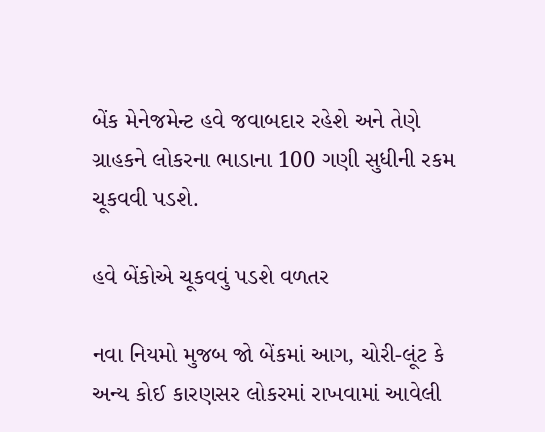બેંક મેનેજમેન્ટ હવે જવાબદાર રહેશે અને તેણે ગ્રાહકને લોકરના ભાડાના 100 ગણી સુધીની રકમ ચૂકવવી પડશે.

હવે બેંકોએ ચૂકવવું પડશે વળતર

નવા નિયમો મુજબ જો બેંકમાં આગ, ચોરી-લૂંટ કે અન્ય કોઈ કારણસર લોકરમાં રાખવામાં આવેલી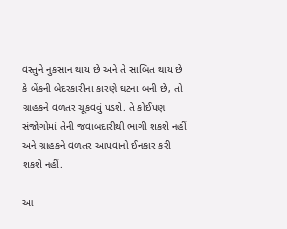વસ્તુને નુકસાન થાય છે અને તે સાબિત થાય છે કે બેંકની બેદરકારીના કારણે ઘટના બની છે, તો ગ્રાહકને વળતર ચૂકવવું પડશે. તે કોઈપણ સંજોગોમાં તેની જવાબદારીથી ભાગી શકશે નહીં અને ગ્રાહકને વળતર આપવાનો ઈનકાર કરી શકશે નહીં.

આ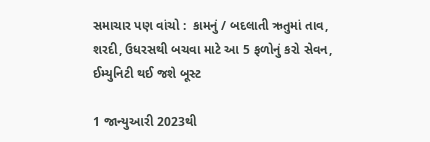સમાચાર પણ વાંચો :  કામનું / બદલાતી ઋતુમાં તાવ, શરદી, ઉધરસથી બચવા માટે આ 5 ફળોનું કરો સેવન, ઈમ્યુનિટી થઈ જશે બૂસ્ટ

1 જાન્યુઆરી 2023થી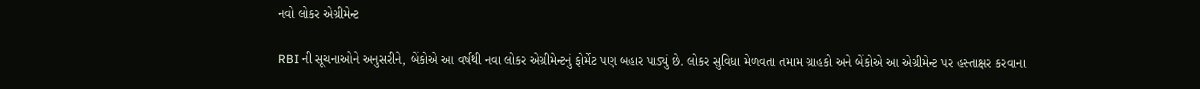નવો લોકર એગ્રીમેન્ટ

RBI ની સૂચનાઓને અનુસરીને, બેંકોએ આ વર્ષથી નવા લોકર એગ્રીમેન્ટનું ફોર્મેટ પણ બહાર પાડ્યું છે. લોકર સુવિધા મેળવતા તમામ ગ્રાહકો અને બેંકોએ આ એગ્રીમેન્ટ પર હસ્તાક્ષર કરવાના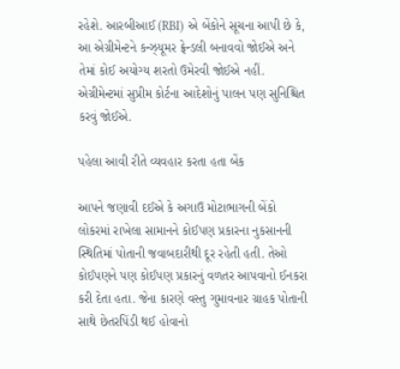રહેશે. આરબીઆઈ (RBI) એ બેંકોને સૂચના આપી છે કે, આ એગ્રીમેન્ટને કન્ઝ્યૂમર ફ્રેન્ડલી બનાવવો જોઈએ અને તેમાં કોઈ અયોગ્ય શરતો ઉમેરવી જોઈએ નહીં. એગ્રીમેન્ટમાં સુપ્રીમ કોર્ટના આદેશોનું પાલન પણ સુનિશ્ચિત કરવું જોઈએ.

પહેલા આવી રીતે વ્યવહાર કરતા હતા બેંક

આપને જણાવી દઈએ કે અગાઉ મોટાભાગની બેંકો લોકરમાં રાખેલા સામાનને કોઈપણ પ્રકારના નુકસાનની સ્થિતિમાં પોતાની જવાબદારીથી દૂર રહેતી હતી. તેઓ કોઈપણને પણ કોઈપણ પ્રકારનું વળતર આપવાનો ઈનકરા કરી દેતા હતા. જેના કારણે વસ્તુ ગુમાવનાર ગ્રાહક પોતાની સાથે છેતરપિંડી થઈ હોવાનો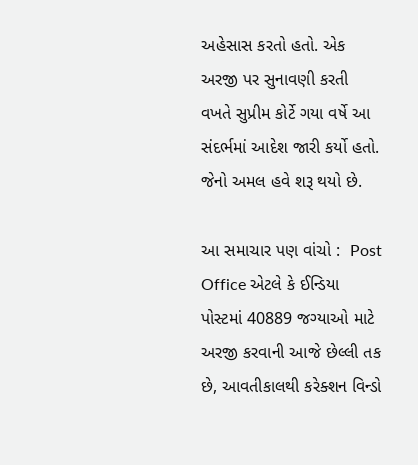અહેસાસ કરતો હતો. એક અરજી પર સુનાવણી કરતી વખતે સુપ્રીમ કોર્ટે ગયા વર્ષે આ સંદર્ભમાં આદેશ જારી કર્યો હતો. જેનો અમલ હવે શરૂ થયો છે.

આ સમાચાર પણ વાંચો :  Post Office એટલે કે ઈન્ડિયા પોસ્ટમાં 40889 જગ્યાઓ માટે અરજી કરવાની આજે છેલ્લી તક છે, આવતીકાલથી કરેક્શન વિન્ડો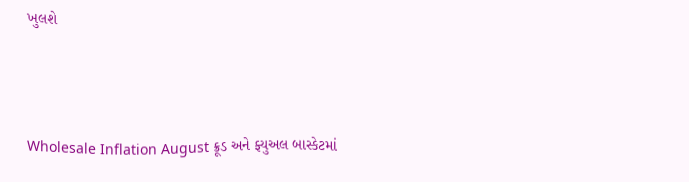ખુલશે



Wholesale Inflation August ક્રૂડ અને ફ્યુઅલ બાસ્કેટમાં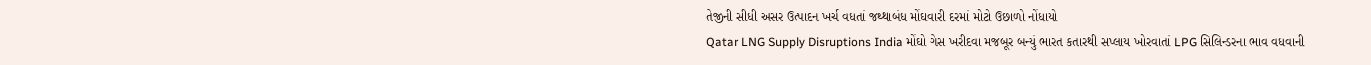તેજીની સીધી અસર ઉત્પાદન ખર્ચ વધતાં જથ્થાબંધ મોંઘવારી દરમાં મોટો ઉછાળો નોંધાયો
Qatar LNG Supply Disruptions India મોંઘો ગેસ ખરીદવા મજબૂર બન્યું ભારત કતારથી સપ્લાય ખોરવાતાં LPG સિલિન્ડરના ભાવ વધવાની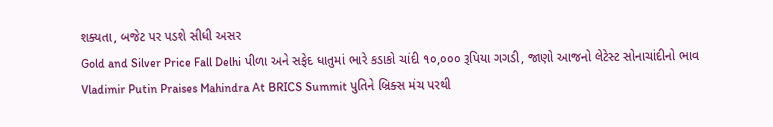શક્યતા, બજેટ પર પડશે સીધી અસર
Gold and Silver Price Fall Delhi પીળા અને સફેદ ધાતુમાં ભારે કડાકો ચાંદી ૧૦,૦૦૦ રૂપિયા ગગડી, જાણો આજનો લેટેસ્ટ સોનાચાંદીનો ભાવ
Vladimir Putin Praises Mahindra At BRICS Summit પુતિને બ્રિક્સ મંચ પરથી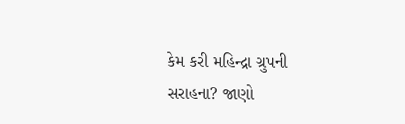કેમ કરી મહિન્દ્રા ગ્રુપની સરાહના? જાણો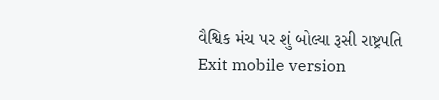વૈશ્વિક મંચ પર શું બોલ્યા રૂસી રાષ્ટ્રપતિ
Exit mobile version